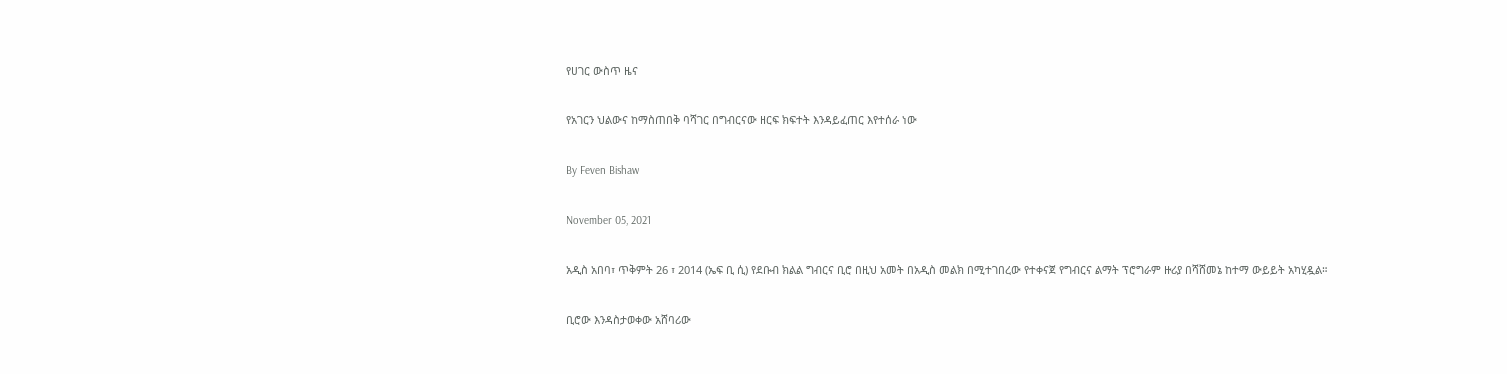የሀገር ውስጥ ዜና

የአገርን ህልውና ከማስጠበቅ ባሻገር በግብርናው ዘርፍ ክፍተት እንዳይፈጠር እየተሰራ ነው

By Feven Bishaw

November 05, 2021

አዲስ አበባ፣ ጥቅምት 26 ፣ 2014 (ኤፍ ቢ ሲ) የደቡብ ክልል ግብርና ቢሮ በዚህ አመት በአዲስ መልክ በሚተገበረው የተቀናጀ የግብርና ልማት ፕሮግራም ዙሪያ በሻሸመኔ ከተማ ውይይት አካሂዷል።

ቢሮው እንዳስታወቀው አሸባሪው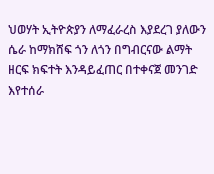ህወሃት ኢትዮጵያን ለማፈራረስ እያደረገ ያለውን ሴራ ከማክሸፍ ጎን ለጎን በግብርናው ልማት ዘርፍ ክፍተት እንዳይፈጠር በተቀናጀ መንገድ እየተሰራ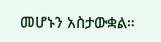መሆኑን አስታውቋል።